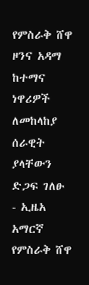የምስራቅ ሸዋ ዞንና አዳማ ከተማና ነዋሪዎች ለመከላከያ ሰራዊት ያላቸውን ድጋፍ ገለፁ - ኢዜአ አማርኛ
የምስራቅ ሸዋ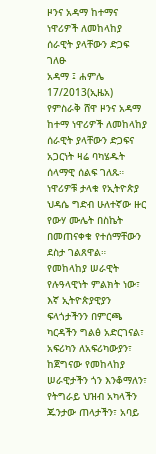ዞንና አዳማ ከተማና ነዋሪዎች ለመከላከያ ሰራዊት ያላቸውን ድጋፍ ገለፁ
አዳማ ፤ ሐምሌ 17/2013(ኢዜአ) የምስራቅ ሸዋ ዞንና አዳማ ከተማ ነዋሪዎች ለመከላከያ ሰራዊት ያላቸውን ድጋፍና አጋርነት ዛሬ ባካሄዱት ሰላማዊ ሰልፍ ገለጹ።
ነዋሪዎቹ ታላቁ የኢትዮጵያ ህዳሴ ግድብ ሁለተኛው ዙር የውሃ ሙሌት በስኬት በመጠናቀቁ የተሰማቸውን ደስታ ገልጸዋል።
የመከላከያ ሠራዊት የሉዓላዊነት ምልክት ነው፣ እኛ ኢትዮጵያዊያን ፍላጎታችንን በምርጫ ካርዳችን ግልፅ አድርገናል፣ አፍሪካን ለአፍሪካውያን፣ ከጀግናው የመከላከያ ሠራዊታችን ጎን እንቆማለን፣ የትግራይ ህዝብ አካላችን ጁንታው ጠላታችን፣ አባይ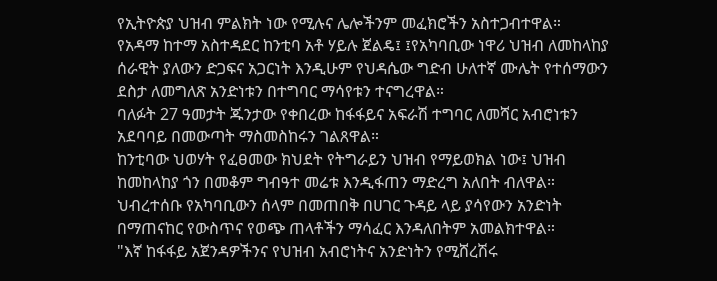የኢትዮጵያ ህዝብ ምልክት ነው የሚሉና ሌሎችንም መፈክሮችን አስተጋብተዋል።
የአዳማ ከተማ አስተዳደር ከንቲባ አቶ ሃይሉ ጀልዴ፤ ፤የአካባቢው ነዋሪ ህዝብ ለመከላከያ ሰራዊት ያለውን ድጋፍና አጋርነት እንዲሁም የህዳሴው ግድብ ሁለተኛ ሙሌት የተሰማውን ደስታ ለመግለጽ አንድነቱን በተግባር ማሳየቱን ተናግረዋል።
ባለፉት 27 ዓመታት ጁንታው የቀበረው ከፋፋይና አፍራሽ ተግባር ለመሻር አብሮነቱን አደባባይ በመውጣት ማስመስከሩን ገልጸዋል።
ከንቲባው ህወሃት የፈፀመው ክህደት የትግራይን ህዝብ የማይወክል ነው፤ ህዝብ ከመከላከያ ጎን በመቆም ግብዓተ መሬቱ እንዲፋጠን ማድረግ አለበት ብለዋል።
ህብረተሰቡ የአካባቢውን ሰላም በመጠበቅ በሀገር ጉዳይ ላይ ያሳየውን አንድነት በማጠናከር የውስጥና የወጭ ጠላቶችን ማሳፈር እንዳለበትም አመልክተዋል።
"እኛ ከፋፋይ አጀንዳዎችንና የህዝብ አብሮነትና አንድነትን የሚሸረሽሩ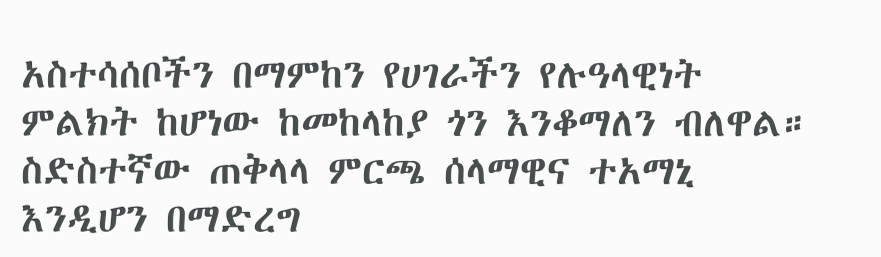አስተሳሰቦችን በማምከን የሀገራችን የሉዓላዊነት ምልክት ከሆነው ከመከላከያ ጎን እንቆማለን ብለዋል።
ስድስተኛው ጠቅላላ ምርጫ ሰላማዊና ተአማኒ እንዲሆን በማድረግ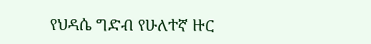የህዳሴ ግድብ የሁለተኛ ዙር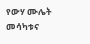የውሃ ሙሌት መሳካቱና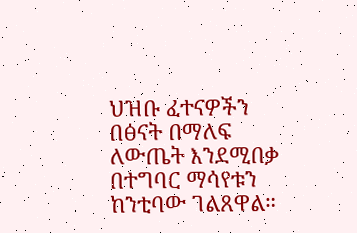ህዝቡ ፈተናዎችን በፅናት በማለፍ ለውጤት እንደሚበቃ በተግባር ማሳየቱን ከንቲባው ገልጸዋል።